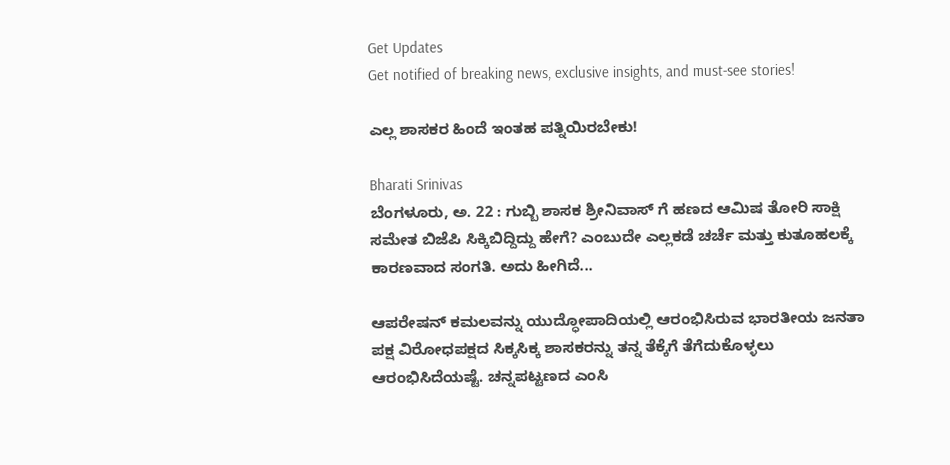Get Updates
Get notified of breaking news, exclusive insights, and must-see stories!

ಎಲ್ಲ ಶಾಸಕರ ಹಿಂದೆ ಇಂತಹ ಪತ್ನಿಯಿರಬೇಕು!

Bharati Srinivas
ಬೆಂಗಳೂರು, ಅ. 22 : ಗುಬ್ಬಿ ಶಾಸಕ ಶ್ರೀನಿವಾಸ್ ಗೆ ಹಣದ ಆಮಿಷ ತೋರಿ ಸಾಕ್ಷಿ ಸಮೇತ ಬಿಜೆಪಿ ಸಿಕ್ಕಿಬಿದ್ದಿದ್ದು ಹೇಗೆ? ಎಂಬುದೇ ಎಲ್ಲಕಡೆ ಚರ್ಚೆ ಮತ್ತು ಕುತೂಹಲಕ್ಕೆ ಕಾರಣವಾದ ಸಂಗತಿ. ಅದು ಹೀಗಿದೆ...

ಆಪರೇಷನ್ ಕಮಲವನ್ನು ಯುದ್ಧೋಪಾದಿಯಲ್ಲಿ ಆರಂಭಿಸಿರುವ ಭಾರತೀಯ ಜನತಾ ಪಕ್ಷ ವಿರೋಧಪಕ್ಷದ ಸಿಕ್ಕಸಿಕ್ಕ ಶಾಸಕರನ್ನು ತನ್ನ ತೆಕ್ಕೆಗೆ ತೆಗೆದುಕೊಳ್ಳಲು ಆರಂಭಿಸಿದೆಯಷ್ಟೆ. ಚನ್ನಪಟ್ಟಣದ ಎಂಸಿ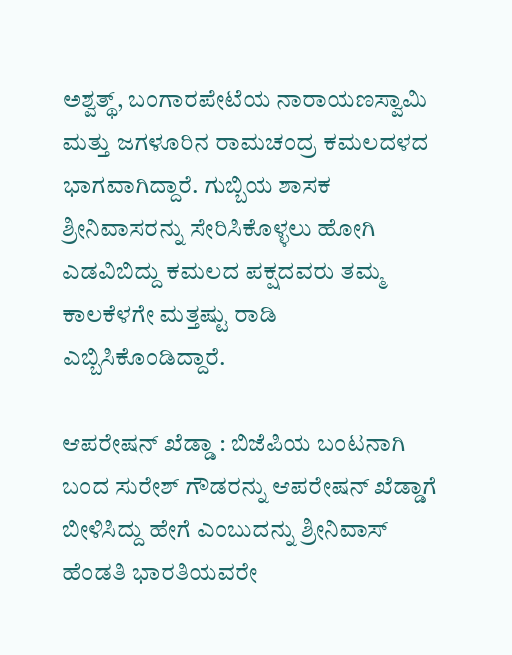ಅಶ್ವತ್ಥ್, ಬಂಗಾರಪೇಟೆಯ ನಾರಾಯಣಸ್ವಾಮಿ ಮತ್ತು ಜಗಳೂರಿನ ರಾಮಚಂದ್ರ ಕಮಲದಳದ ಭಾಗವಾಗಿದ್ದಾರೆ. ಗುಬ್ಬಿಯ ಶಾಸಕ ಶ್ರೀನಿವಾಸರನ್ನು ಸೇರಿಸಿಕೊಳ್ಳಲು ಹೋಗಿ ಎಡವಿಬಿದ್ದು ಕಮಲದ ಪಕ್ಷದವರು ತಮ್ಮ ಕಾಲಕೆಳಗೇ ಮತ್ತಷ್ಟು ರಾಡಿ ಎಬ್ಬಿಸಿಕೊಂಡಿದ್ದಾರೆ.

ಆಪರೇಷನ್ ಖೆಡ್ಡಾ : ಬಿಜೆಪಿಯ ಬಂಟನಾಗಿ ಬಂದ ಸುರೇಶ್ ಗೌಡರನ್ನು ಆಪರೇಷನ್ ಖೆಡ್ಡಾಗೆ ಬೀಳಿಸಿದ್ದು ಹೇಗೆ ಎಂಬುದನ್ನು ಶ್ರೀನಿವಾಸ್ ಹೆಂಡತಿ ಭಾರತಿಯವರೇ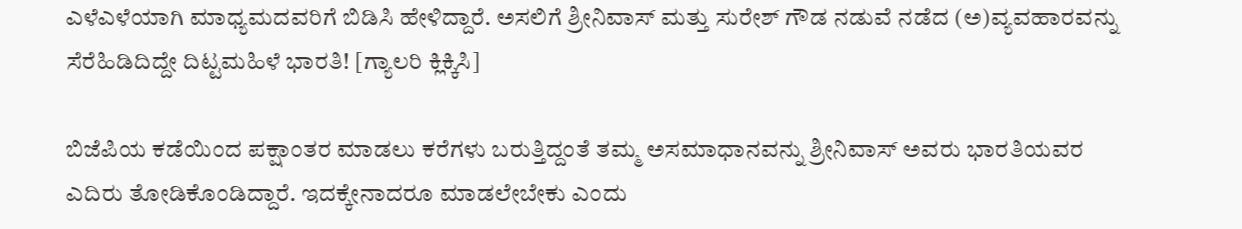ಎಳೆಎಳೆಯಾಗಿ ಮಾಧ್ಯಮದವರಿಗೆ ಬಿಡಿಸಿ ಹೇಳಿದ್ದಾರೆ. ಅಸಲಿಗೆ ಶ್ರೀನಿವಾಸ್ ಮತ್ತು ಸುರೇಶ್ ಗೌಡ ನಡುವೆ ನಡೆದ (ಅ)ವ್ಯವಹಾರವನ್ನು ಸೆರೆಹಿಡಿದಿದ್ದೇ ದಿಟ್ಟಮಹಿಳೆ ಭಾರತಿ! [ಗ್ಯಾಲರಿ ಕ್ಲಿಕ್ಕಿಸಿ]

ಬಿಜೆಪಿಯ ಕಡೆಯಿಂದ ಪಕ್ಷಾಂತರ ಮಾಡಲು ಕರೆಗಳು ಬರುತ್ತಿದ್ದಂತೆ ತಮ್ಮ ಅಸಮಾಧಾನವನ್ನು ಶ್ರೀನಿವಾಸ್ ಅವರು ಭಾರತಿಯವರ ಎದಿರು ತೋಡಿಕೊಂಡಿದ್ದಾರೆ. ಇದಕ್ಕೇನಾದರೂ ಮಾಡಲೇಬೇಕು ಎಂದು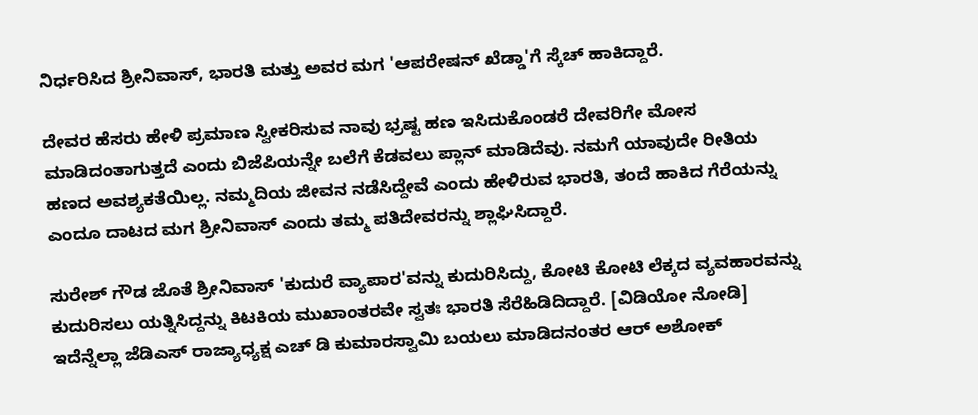ನಿರ್ಧರಿಸಿದ ಶ್ರೀನಿವಾಸ್, ಭಾರತಿ ಮತ್ತು ಅವರ ಮಗ 'ಆಪರೇಷನ್ ಖೆಡ್ಡಾ'ಗೆ ಸ್ಕೆಚ್ ಹಾಕಿದ್ದಾರೆ.

ದೇವರ ಹೆಸರು ಹೇಳಿ ಪ್ರಮಾಣ ಸ್ವೀಕರಿಸುವ ನಾವು ಭ್ರಷ್ಟ ಹಣ ಇಸಿದುಕೊಂಡರೆ ದೇವರಿಗೇ ಮೋಸ ಮಾಡಿದಂತಾಗುತ್ತದೆ ಎಂದು ಬಿಜೆಪಿಯನ್ನೇ ಬಲೆಗೆ ಕೆಡವಲು ಪ್ಲಾನ್ ಮಾಡಿದೆವು. ನಮಗೆ ಯಾವುದೇ ರೀತಿಯ ಹಣದ ಅವಶ್ಯಕತೆಯಿಲ್ಲ. ನಮ್ಮದಿಯ ಜೀವನ ನಡೆಸಿದ್ದೇವೆ ಎಂದು ಹೇಳಿರುವ ಭಾರತಿ, ತಂದೆ ಹಾಕಿದ ಗೆರೆಯನ್ನು ಎಂದೂ ದಾಟದ ಮಗ ಶ್ರೀನಿವಾಸ್ ಎಂದು ತಮ್ಮ ಪತಿದೇವರನ್ನು ಶ್ಲಾಘಿಸಿದ್ದಾರೆ.

ಸುರೇಶ್ ಗೌಡ ಜೊತೆ ಶ್ರೀನಿವಾಸ್ 'ಕುದುರೆ ವ್ಯಾಪಾರ'ವನ್ನು ಕುದುರಿಸಿದ್ದು, ಕೋಟಿ ಕೋಟಿ ಲೆಕ್ಕದ ವ್ಯವಹಾರವನ್ನು ಕುದುರಿಸಲು ಯತ್ನಿಸಿದ್ದನ್ನು ಕಿಟಕಿಯ ಮುಖಾಂತರವೇ ಸ್ವತಃ ಭಾರತಿ ಸೆರೆಹಿಡಿದಿದ್ದಾರೆ. [ವಿಡಿಯೋ ನೋಡಿ] ಇದೆನ್ನೆಲ್ಲಾ ಜೆಡಿಎಸ್ ರಾಜ್ಯಾಧ್ಯಕ್ಷ ಎಚ್ ಡಿ ಕುಮಾರಸ್ವಾಮಿ ಬಯಲು ಮಾಡಿದನಂತರ ಆರ್ ಅಶೋಕ್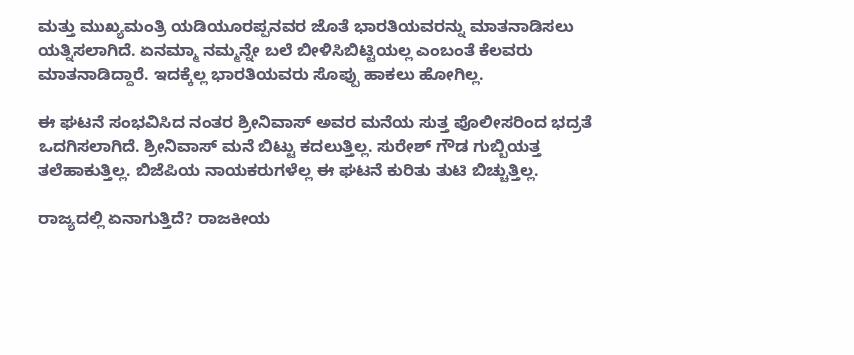ಮತ್ತು ಮುಖ್ಯಮಂತ್ರಿ ಯಡಿಯೂರಪ್ಪನವರ ಜೊತೆ ಭಾರತಿಯವರನ್ನು ಮಾತನಾಡಿಸಲು ಯತ್ನಿಸಲಾಗಿದೆ. ಏನಮ್ಮಾ ನಮ್ಮನ್ನೇ ಬಲೆ ಬೀಳಿಸಿಬಿಟ್ಟಿಯಲ್ಲ ಎಂಬಂತೆ ಕೆಲವರು ಮಾತನಾಡಿದ್ದಾರೆ. ಇದಕ್ಕೆಲ್ಲ ಭಾರತಿಯವರು ಸೊಪ್ಪು ಹಾಕಲು ಹೋಗಿಲ್ಲ.

ಈ ಘಟನೆ ಸಂಭವಿಸಿದ ನಂತರ ಶ್ರೀನಿವಾಸ್ ಅವರ ಮನೆಯ ಸುತ್ತ ಪೊಲೀಸರಿಂದ ಭದ್ರತೆ ಒದಗಿಸಲಾಗಿದೆ. ಶ್ರೀನಿವಾಸ್ ಮನೆ ಬಿಟ್ಟು ಕದಲುತ್ತಿಲ್ಲ. ಸುರೇಶ್ ಗೌಡ ಗುಬ್ಬಿಯತ್ತ ತಲೆಹಾಕುತ್ತಿಲ್ಲ. ಬಿಜೆಪಿಯ ನಾಯಕರುಗಳೆಲ್ಲ ಈ ಘಟನೆ ಕುರಿತು ತುಟಿ ಬಿಚ್ಚುತ್ತಿಲ್ಲ.

ರಾಜ್ಯದಲ್ಲಿ ಏನಾಗುತ್ತಿದೆ? ರಾಜಕೀಯ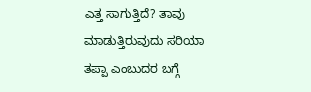ಎತ್ತ ಸಾಗುತ್ತಿದೆ? ತಾವು ಮಾಡುತ್ತಿರುವುದು ಸರಿಯಾ ತಪ್ಪಾ ಎಂಬುದರ ಬಗ್ಗೆ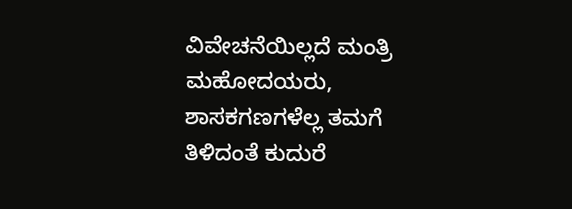ವಿವೇಚನೆಯಿಲ್ಲದೆ ಮಂತ್ರಿ ಮಹೋದಯರು, ಶಾಸಕಗಣಗಳೆಲ್ಲ ತಮಗೆ ತಿಳಿದಂತೆ ಕುದುರೆ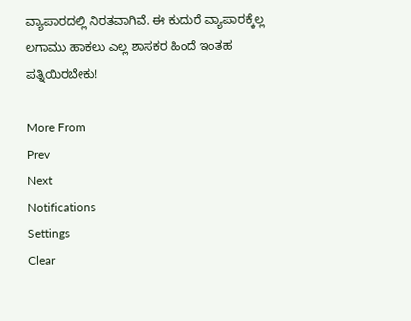ವ್ಯಾಪಾರದಲ್ಲಿ ನಿರತವಾಗಿವೆ. ಈ ಕುದುರೆ ವ್ಯಾಪಾರಕ್ಕೆಲ್ಲ ಲಗಾಮು ಹಾಕಲು ಎಲ್ಲ ಶಾಸಕರ ಹಿಂದೆ ಇಂತಹ ಪತ್ನಿಯಿರಬೇಕು!

More From
Prev
Next
Notifications
Settings
Clear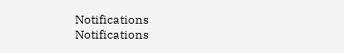Notifications
Notifications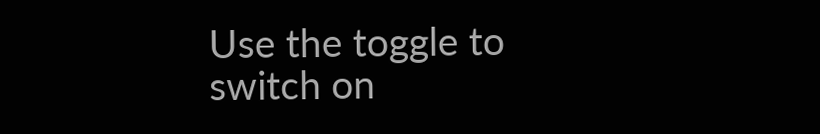Use the toggle to switch on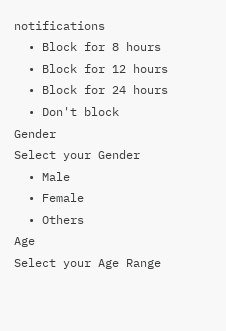notifications
  • Block for 8 hours
  • Block for 12 hours
  • Block for 24 hours
  • Don't block
Gender
Select your Gender
  • Male
  • Female
  • Others
Age
Select your Age Range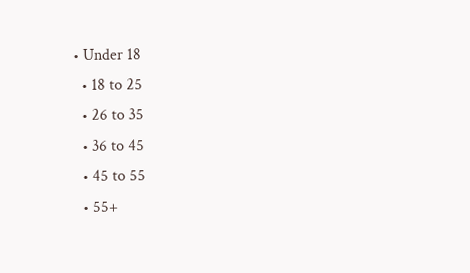• Under 18
  • 18 to 25
  • 26 to 35
  • 36 to 45
  • 45 to 55
  • 55+